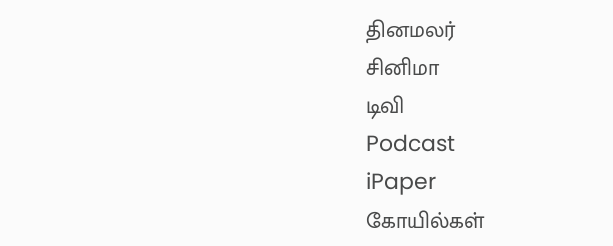தினமலர்
சினிமா
டிவி
Podcast
iPaper
கோயில்கள்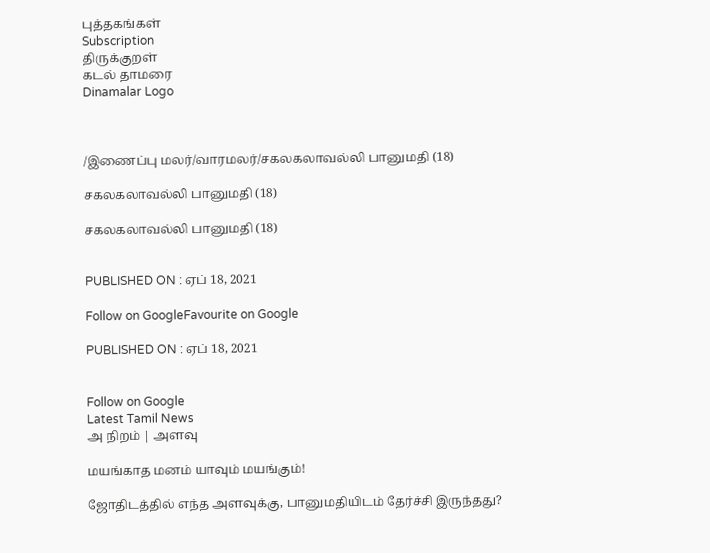புத்தகங்கள்
Subscription
திருக்குறள்
கடல் தாமரை
Dinamalar Logo



/இணைப்பு மலர்/வாரமலர்/சகலகலாவல்லி பானுமதி (18)

சகலகலாவல்லி பானுமதி (18)

சகலகலாவல்லி பானுமதி (18)


PUBLISHED ON : ஏப் 18, 2021

Follow on GoogleFavourite on Google

PUBLISHED ON : ஏப் 18, 2021


Follow on Google
Latest Tamil News
அ நிறம் | அளவு

மயங்காத மனம் யாவும் மயங்கும்!

ஜோதிடத்தில் எந்த அளவுக்கு, பானுமதியிடம் தேர்ச்சி இருந்தது?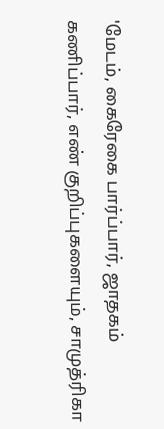'மேடம், கைரேகை பார்ப்பார், ஜாதகம் கணிப்பார், எண் குறிப்புகளையும், சாமுத்ரிகா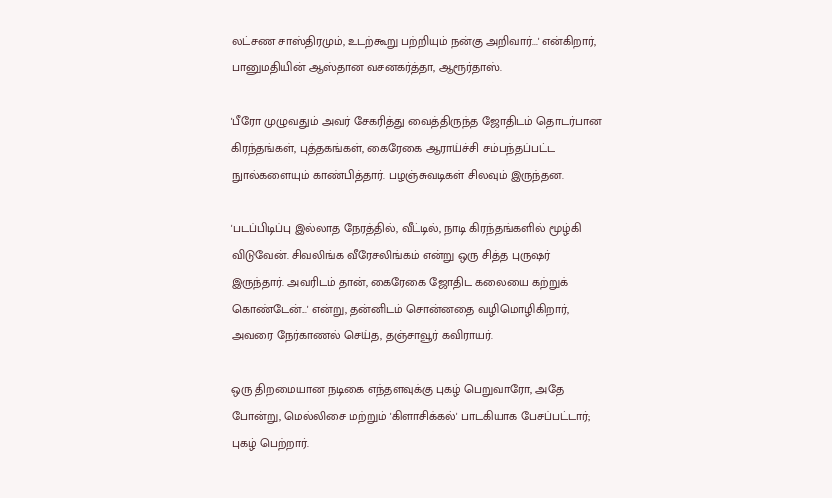லட்சண சாஸ்திரமும், உடற்கூறு பற்றியும் நன்கு அறிவார்...' என்கிறார், பானுமதியின் ஆஸ்தான வசனகர்த்தா, ஆரூர்தாஸ்.

'பீரோ முழுவதும் அவர் சேகரித்து வைத்திருந்த ஜோதிடம் தொடர்பான கிரந்தங்கள், புத்தகங்கள், கைரேகை ஆராய்ச்சி சம்பந்தப்பட்ட நுால்களையும் காண்பித்தார். பழஞ்சுவடிகள் சிலவும் இருந்தன.

'படப்பிடிப்பு இல்லாத நேரத்தில், வீட்டில், நாடி கிரந்தங்களில் மூழ்கி விடுவேன். சிவலிங்க வீரேசலிங்கம் என்று ஒரு சித்த புருஷர் இருந்தார். அவரிடம் தான், கைரேகை ஜோதிட கலையை கற்றுக் கொண்டேன்...' என்று, தன்னிடம் சொன்னதை வழிமொழிகிறார், அவரை நேர்காணல் செய்த, தஞ்சாவூர் கவிராயர்.

ஒரு திறமையான நடிகை எந்தளவுக்கு புகழ் பெறுவாரோ, அதே போன்று, மெல்லிசை மற்றும் 'கிளாசிக்கல்' பாடகியாக பேசப்பட்டார்; புகழ் பெற்றார்.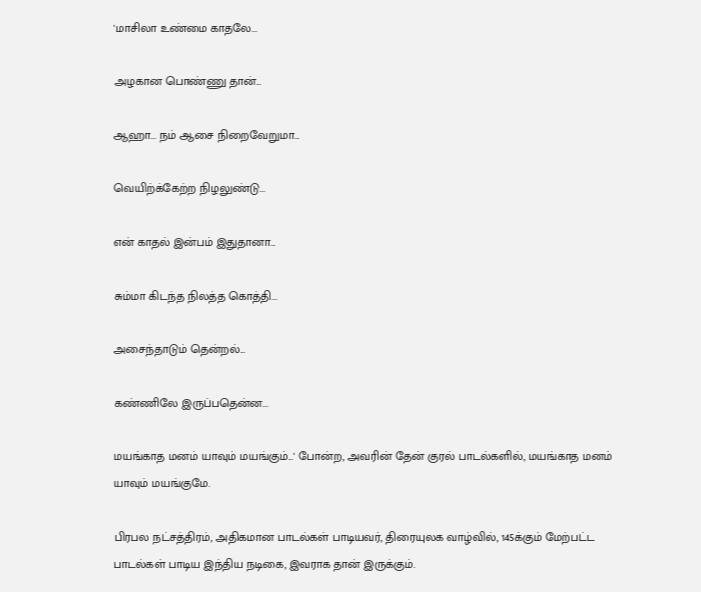'மாசிலா உண்மை காதலே...

அழகான பொண்ணு தான்...

ஆஹா... நம் ஆசை நிறைவேறுமா...

வெயிற்க்கேற்ற நிழலுண்டு...

என் காதல் இன்பம் இதுதானா...

சும்மா கிடந்த நிலத்த கொத்தி...

அசைந்தாடும் தென்றல்...

கண்ணிலே இருப்பதென்ன...

மயங்காத மனம் யாவும் மயங்கும்...' போன்ற, அவரின் தேன் குரல் பாடல்களில், மயங்காத மனம் யாவும் மயங்குமே.

பிரபல நட்சத்திரம், அதிகமான பாடல்கள் பாடியவர், திரையுலக வாழ்வில், 145க்கும் மேற்பட்ட பாடல்கள் பாடிய இந்திய நடிகை, இவராக தான் இருக்கும்.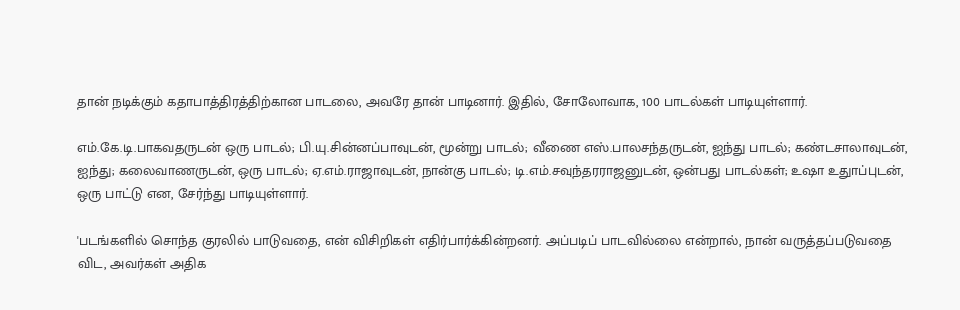தான் நடிக்கும் கதாபாத்திரத்திற்கான பாடலை, அவரே தான் பாடினார். இதில், சோலோவாக, 100 பாடல்கள் பாடியுள்ளார்.

எம்.கே.டி.பாகவதருடன் ஒரு பாடல்; பி.யு.சின்னப்பாவுடன், மூன்று பாடல்; வீணை எஸ்.பாலசந்தருடன், ஐந்து பாடல்; கண்டசாலாவுடன், ஐந்து; கலைவாணருடன், ஒரு பாடல்; ஏ.எம்.ராஜாவுடன், நான்கு பாடல்; டி.எம்.சவுந்தரராஜனுடன், ஒன்பது பாடல்கள்; உஷா உதுாப்புடன், ஒரு பாட்டு என, சேர்ந்து பாடியுள்ளார்.

'படங்களில் சொந்த குரலில் பாடுவதை, என் விசிறிகள் எதிர்பார்க்கின்றனர். அப்படிப் பாடவில்லை என்றால், நான் வருத்தப்படுவதை விட, அவர்கள் அதிக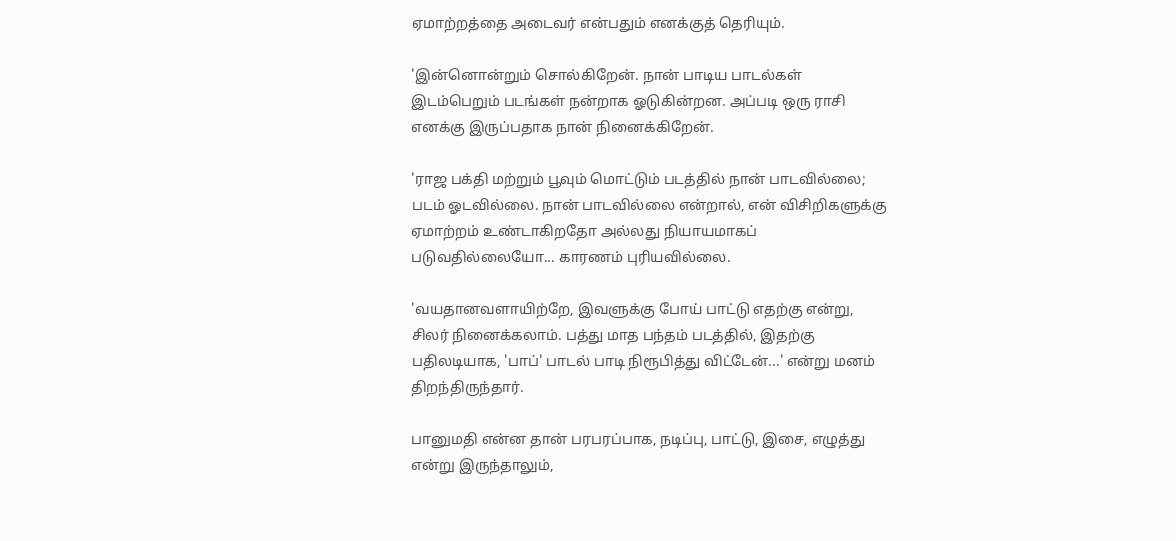ஏமாற்றத்தை அடைவர் என்பதும் எனக்குத் தெரியும்.

'இன்னொன்றும் சொல்கிறேன். நான் பாடிய பாடல்கள் இடம்பெறும் படங்கள் நன்றாக ஓடுகின்றன. அப்படி ஒரு ராசி எனக்கு இருப்பதாக நான் நினைக்கிறேன்.

'ராஜ பக்தி மற்றும் பூவும் மொட்டும் படத்தில் நான் பாடவில்லை; படம் ஓடவில்லை. நான் பாடவில்லை என்றால், என் விசிறிகளுக்கு ஏமாற்றம் உண்டாகிறதோ அல்லது நியாயமாகப் படுவதில்லையோ... காரணம் புரியவில்லை.

'வயதானவளாயிற்றே, இவளுக்கு போய் பாட்டு எதற்கு என்று, சிலர் நினைக்கலாம். பத்து மாத பந்தம் படத்தில், இதற்கு பதிலடியாக, 'பாப்' பாடல் பாடி நிரூபித்து விட்டேன்...' என்று மனம் திறந்திருந்தார்.

பானுமதி என்ன தான் பரபரப்பாக, நடிப்பு, பாட்டு, இசை, எழுத்து என்று இருந்தாலும்,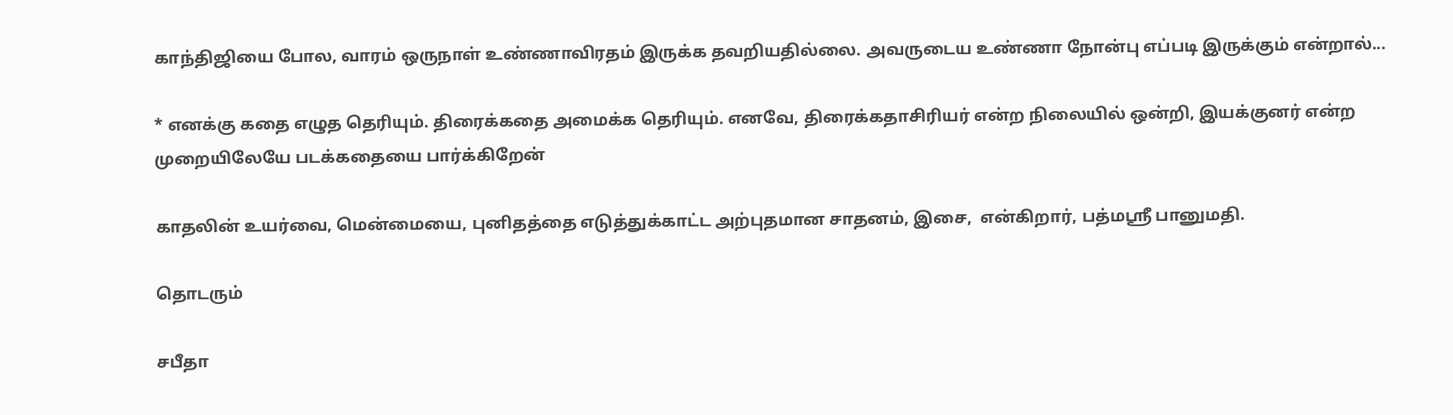காந்திஜியை போல, வாரம் ஒருநாள் உண்ணாவிரதம் இருக்க தவறியதில்லை. அவருடைய உண்ணா நோன்பு எப்படி இருக்கும் என்றால்...

* எனக்கு கதை எழுத தெரியும். திரைக்கதை அமைக்க தெரியும். எனவே, திரைக்கதாசிரியர் என்ற நிலையில் ஒன்றி, இயக்குனர் என்ற முறையிலேயே படக்கதையை பார்க்கிறேன்

காதலின் உயர்வை, மென்மையை, புனிதத்தை எடுத்துக்காட்ட அற்புதமான சாதனம், இசை,  என்கிறார், பத்மஸ்ரீ பானுமதி.

தொடரும்

சபீதா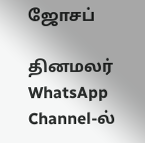ஜோசப்

தினமலர் WhatsApp Channel-ல்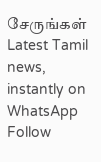சேருங்கள்
Latest Tamil news, instantly on WhatsApp
Follow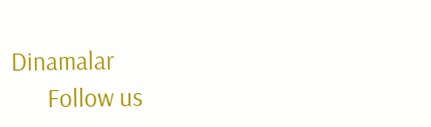Dinamalar
      Follow us